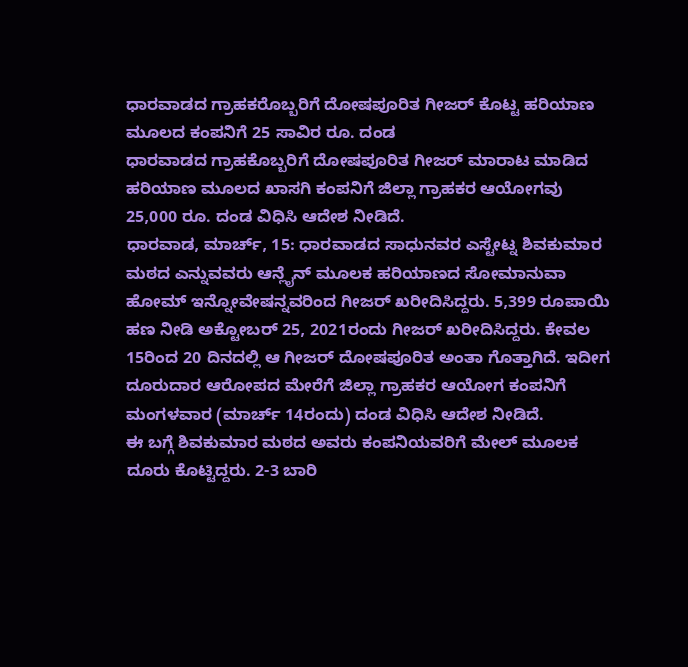ಧಾರವಾಡದ ಗ್ರಾಹಕರೊಬ್ಬರಿಗೆ ದೋಷಪೂರಿತ ಗೀಜರ್ ಕೊಟ್ಟ ಹರಿಯಾಣ ಮೂಲದ ಕಂಪನಿಗೆ 25 ಸಾವಿರ ರೂ. ದಂಡ
ಧಾರವಾಡದ ಗ್ರಾಹಕೊಬ್ಬರಿಗೆ ದೋಷಪೂರಿತ ಗೀಜರ್ ಮಾರಾಟ ಮಾಡಿದ ಹರಿಯಾಣ ಮೂಲದ ಖಾಸಗಿ ಕಂಪನಿಗೆ ಜಿಲ್ಲಾ ಗ್ರಾಹಕರ ಆಯೋಗವು 25,000 ರೂ. ದಂಡ ವಿಧಿಸಿ ಆದೇಶ ನೀಡಿದೆ.
ಧಾರವಾಡ, ಮಾರ್ಚ್, 15: ಧಾರವಾಡದ ಸಾಧುನವರ ಎಸ್ಟೇಟ್ನ ಶಿವಕುಮಾರ ಮಠದ ಎನ್ನುವವರು ಆನ್ಲೈನ್ ಮೂಲಕ ಹರಿಯಾಣದ ಸೋಮಾನುವಾ ಹೋಮ್ ಇನ್ನೋವೇಷನ್ನವರಿಂದ ಗೀಜರ್ ಖರೀದಿಸಿದ್ದರು. 5,399 ರೂಪಾಯಿ ಹಣ ನೀಡಿ ಅಕ್ಟೋಬರ್ 25, 2021ರಂದು ಗೀಜರ್ ಖರೀದಿಸಿದ್ದರು. ಕೇವಲ 15ರಿಂದ 20 ದಿನದಲ್ಲಿ ಆ ಗೀಜರ್ ದೋಷಪೂರಿತ ಅಂತಾ ಗೊತ್ತಾಗಿದೆ. ಇದೀಗ ದೂರುದಾರ ಆರೋಪದ ಮೇರೆಗೆ ಜಿಲ್ಲಾ ಗ್ರಾಹಕರ ಆಯೋಗ ಕಂಪನಿಗೆ ಮಂಗಳವಾರ (ಮಾರ್ಚ್ 14ರಂದು) ದಂಡ ವಿಧಿಸಿ ಆದೇಶ ನೀಡಿದೆ.
ಈ ಬಗ್ಗೆ ಶಿವಕುಮಾರ ಮಠದ ಅವರು ಕಂಪನಿಯವರಿಗೆ ಮೇಲ್ ಮೂಲಕ ದೂರು ಕೊಟ್ಟಿದ್ದರು. 2-3 ಬಾರಿ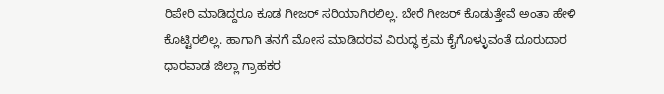ರಿಪೇರಿ ಮಾಡಿದ್ದರೂ ಕೂಡ ಗೀಜರ್ ಸರಿಯಾಗಿರಲಿಲ್ಲ. ಬೇರೆ ಗೀಜರ್ ಕೊಡುತ್ತೇವೆ ಅಂತಾ ಹೇಳಿ ಕೊಟ್ಟಿರಲಿಲ್ಲ. ಹಾಗಾಗಿ ತನಗೆ ಮೋಸ ಮಾಡಿದರವ ವಿರುದ್ಧ ಕ್ರಮ ಕೈಗೊಳ್ಳುವಂತೆ ದೂರುದಾರ ಧಾರವಾಡ ಜಿಲ್ಲಾ ಗ್ರಾಹಕರ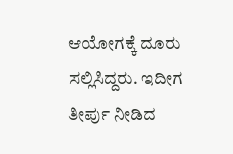ಆಯೋಗಕ್ಕೆ ದೂರು ಸಲ್ಲಿಸಿದ್ದರು. ಇದೀಗ ತೀರ್ಪು ನೀಡಿದ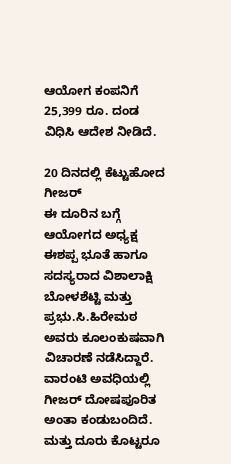ಆಯೋಗ ಕಂಪನಿಗೆ 25,399 ರೂ. ದಂಡ ವಿಧಿಸಿ ಆದೇಶ ನೀಡಿದೆ.

20 ದಿನದಲ್ಲಿ ಕೆಟ್ಟುಹೋದ ಗೀಜರ್
ಈ ದೂರಿನ ಬಗ್ಗೆ ಆಯೋಗದ ಅಧ್ಯಕ್ಷ ಈಶಪ್ಪ ಭೂತೆ ಹಾಗೂ ಸದಸ್ಯರಾದ ವಿಶಾಲಾಕ್ಷಿ ಬೋಳಶೆಟ್ಟಿ ಮತ್ತು ಪ್ರಭು.ಸಿ.ಹಿರೇಮಠ ಅವರು ಕೂಲಂಕುಷವಾಗಿ ವಿಚಾರಣೆ ನಡೆಸಿದ್ದಾರೆ. ವಾರಂಟಿ ಅವಧಿಯಲ್ಲಿ ಗೀಜರ್ ದೋಷಪೂರಿತ ಅಂತಾ ಕಂಡುಬಂದಿದೆ. ಮತ್ತು ದೂರು ಕೊಟ್ಟರೂ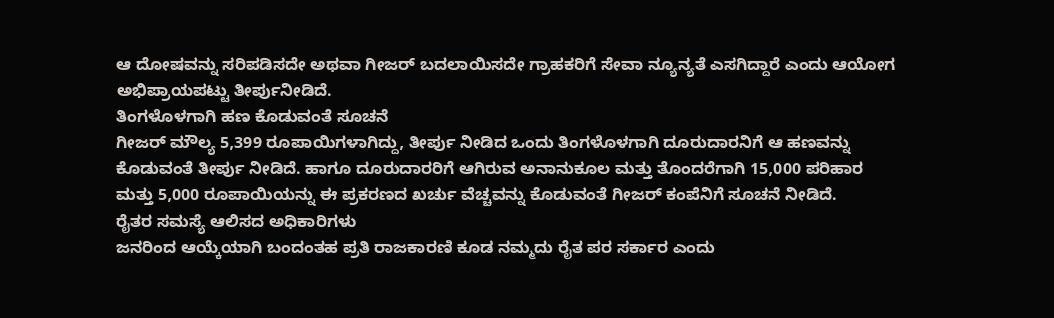ಆ ದೋಷವನ್ನು ಸರಿಪಡಿಸದೇ ಅಥವಾ ಗೀಜರ್ ಬದಲಾಯಿಸದೇ ಗ್ರಾಹಕರಿಗೆ ಸೇವಾ ನ್ಯೂನ್ಯತೆ ಎಸಗಿದ್ದಾರೆ ಎಂದು ಆಯೋಗ ಅಭಿಪ್ರಾಯಪಟ್ಟು ತೀರ್ಪುನೀಡಿದೆ.
ತಿಂಗಳೊಳಗಾಗಿ ಹಣ ಕೊಡುವಂತೆ ಸೂಚನೆ
ಗೀಜರ್ ಮೌಲ್ಯ 5,399 ರೂಪಾಯಿಗಳಾಗಿದ್ದು, ತೀರ್ಪು ನೀಡಿದ ಒಂದು ತಿಂಗಳೊಳಗಾಗಿ ದೂರುದಾರನಿಗೆ ಆ ಹಣವನ್ನು ಕೊಡುವಂತೆ ತೀರ್ಪು ನೀಡಿದೆ. ಹಾಗೂ ದೂರುದಾರರಿಗೆ ಆಗಿರುವ ಅನಾನುಕೂಲ ಮತ್ತು ತೊಂದರೆಗಾಗಿ 15,000 ಪರಿಹಾರ ಮತ್ತು 5,000 ರೂಪಾಯಿಯನ್ನು ಈ ಪ್ರಕರಣದ ಖರ್ಚು ವೆಚ್ಚವನ್ನು ಕೊಡುವಂತೆ ಗೀಜರ್ ಕಂಪೆನಿಗೆ ಸೂಚನೆ ನೀಡಿದೆ.
ರೈತರ ಸಮಸ್ಯೆ ಆಲಿಸದ ಅಧಿಕಾರಿಗಳು
ಜನರಿಂದ ಆಯ್ಕೆಯಾಗಿ ಬಂದಂತಹ ಪ್ರತಿ ರಾಜಕಾರಣಿ ಕೂಡ ನಮ್ಮದು ರೈತ ಪರ ಸರ್ಕಾರ ಎಂದು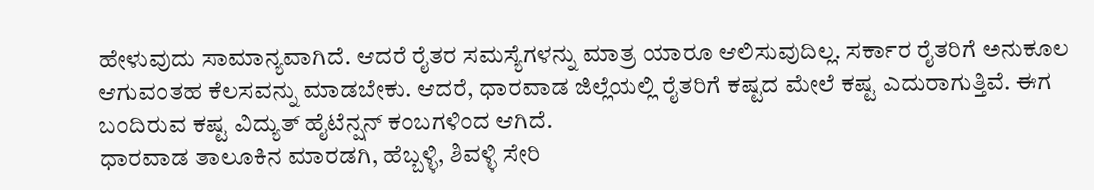ಹೇಳುವುದು ಸಾಮಾನ್ಯವಾಗಿದೆ. ಆದರೆ ರೈತರ ಸಮಸ್ಯೆಗಳನ್ನು ಮಾತ್ರ ಯಾರೂ ಆಲಿಸುವುದಿಲ್ಲ. ಸರ್ಕಾರ ರೈತರಿಗೆ ಅನುಕೂಲ ಆಗುವಂತಹ ಕೆಲಸವನ್ನು ಮಾಡಬೇಕು. ಆದರೆ, ಧಾರವಾಡ ಜಿಲ್ಲೆಯಲ್ಲಿ ರೈತರಿಗೆ ಕಷ್ಟದ ಮೇಲೆ ಕಷ್ಟ ಎದುರಾಗುತ್ತಿವೆ. ಈಗ ಬಂದಿರುವ ಕಷ್ಟ ವಿದ್ಯುತ್ ಹೈಟೆನ್ಷನ್ ಕಂಬಗಳಿಂದ ಆಗಿದೆ.
ಧಾರವಾಡ ತಾಲೂಕಿನ ಮಾರಡಗಿ, ಹೆಬ್ಬಳ್ಳಿ, ಶಿವಳ್ಳಿ ಸೇರಿ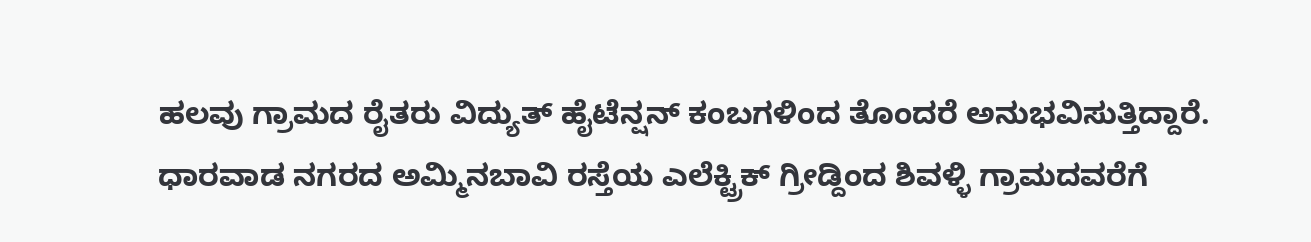ಹಲವು ಗ್ರಾಮದ ರೈತರು ವಿದ್ಯುತ್ ಹೈಟೆನ್ಷನ್ ಕಂಬಗಳಿಂದ ತೊಂದರೆ ಅನುಭವಿಸುತ್ತಿದ್ದಾರೆ. ಧಾರವಾಡ ನಗರದ ಅಮ್ಮಿನಬಾವಿ ರಸ್ತೆಯ ಎಲೆಕ್ಟ್ರಿಕ್ ಗ್ರೀಡ್ದಿಂದ ಶಿವಳ್ಳಿ ಗ್ರಾಮದವರೆಗೆ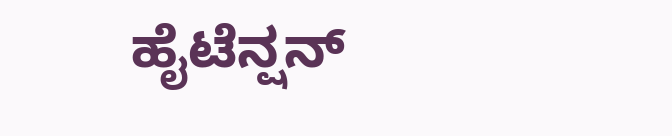ಹೈಟೆನ್ಷನ್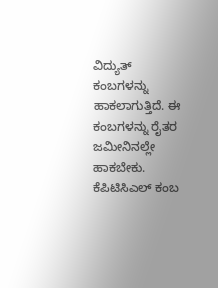ವಿದ್ಯುತ್ ಕಂಬಗಳನ್ನು ಹಾಕಲಾಗುತ್ತಿದೆ. ಈ ಕಂಬಗಳನ್ನು ರೈತರ ಜಮೀನಿನಲ್ಲೇ ಹಾಕಬೇಕು. ಕೆಪಿಟಿಸಿಎಲ್ ಕಂಬ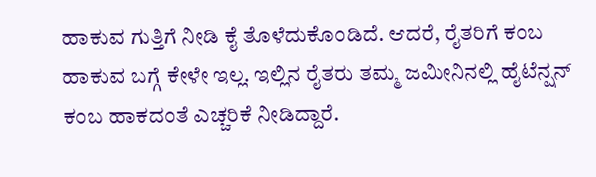ಹಾಕುವ ಗುತ್ತಿಗೆ ನೀಡಿ ಕೈ ತೊಳೆದುಕೊಂಡಿದೆ. ಆದರೆ, ರೈತರಿಗೆ ಕಂಬ ಹಾಕುವ ಬಗ್ಗೆ ಕೇಳೇ ಇಲ್ಲ. ಇಲ್ಲಿನ ರೈತರು ತಮ್ಮ ಜಮೀನಿನಲ್ಲಿ ಹೈಟೆನ್ಷನ್ ಕಂಬ ಹಾಕದಂತೆ ಎಚ್ಚರಿಕೆ ನೀಡಿದ್ದಾರೆ.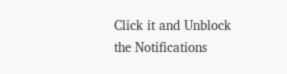Click it and Unblock the Notifications